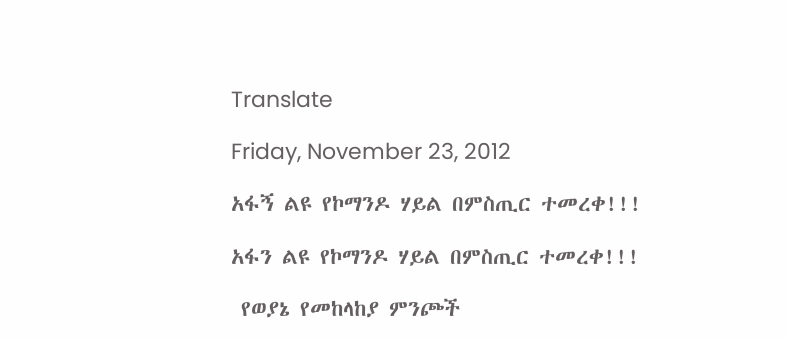Translate

Friday, November 23, 2012

አፋኝ ልዩ የኮማንዶ ሃይል በምስጢር ተመረቀ!!!

አፋን ልዩ የኮማንዶ ሃይል በምስጢር ተመረቀ!!!

 የወያኔ የመከላከያ ምንጮች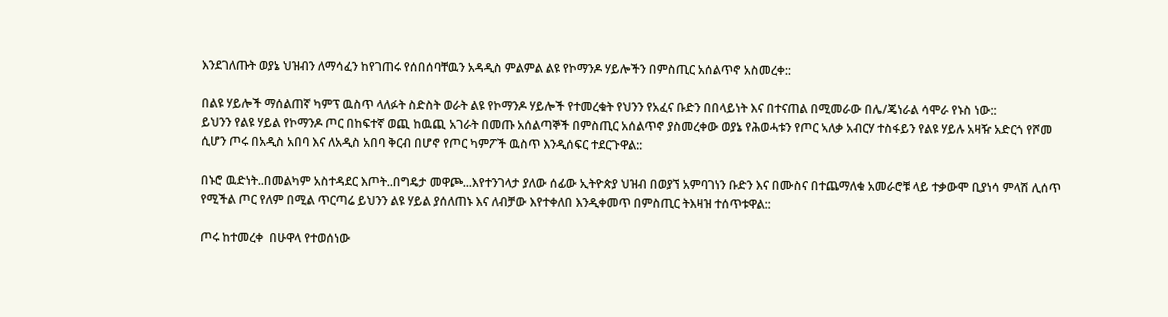እንደገለጡት ወያኔ ህዝብን ለማሳፈን ከየገጠሩ የሰበሰባቸዉን አዳዲስ ምልምል ልዩ የኮማንዶ ሃይሎችን በምስጢር አሰልጥኖ አስመረቀ::

በልዩ ሃይሎች ማሰልጠኛ ካምፕ ዉስጥ ላለፉት ስድስት ወራት ልዩ የኮማንዶ ሃይሎች የተመረቁት የህንን የአፈና ቡድን በበላይነት እና በተናጠል በሚመራው በሌ/ጄነራል ሳሞራ የኑስ ነው::
ይህንን የልዩ ሃይል የኮማንዶ ጦር በከፍተኛ ወጪ ከዉጪ አገራት በመጡ አሰልጣኞች በምስጢር አሰልጥኖ ያስመረቀው ወያኔ የሕወሓቱን የጦር ኣለቃ አብርሃ ተስፋይን የልዩ ሃይሉ አዛዥ አድርጎ የሾመ ሲሆን ጦሩ በአዲስ አበባ እና ለአዲስ አበባ ቅርብ በሆኖ የጦር ካምፖች ዉስጥ እንዲሰፍር ተደርጉዋል::

በኑሮ ዉድነት..በመልካም አስተዳደር እጦት..በግዴታ መዋጮ...እየተንገላታ ያለው ሰፊው ኢትዮጵያ ህዝብ በወያኘ አምባገነን ቡድን እና በሙስና በተጨማለቁ አመራሮቹ ላይ ተቃውሞ ቢያነሳ ምላሽ ሊሰጥ የሚችል ጦር የለም በሚል ጥርጣሬ ይህንን ልዩ ሃይል ያሰለጠኑ እና ለብቻው እየተቀለበ እንዲቀመጥ በምስጢር ትእዛዝ ተሰጥቱዋል::

ጦሩ ከተመረቀ  በሁዋላ የተወሰነው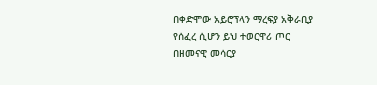በቀድሞው አይሮፕላን ማረፍያ አቅራቢያ የሰፈረ ሲሆን ይህ ተወርዋሪ ጦር በዘመናዊ መሳርያ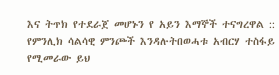እና ትጥክ የተደራጀ መሆኑን የ አይን እማኞች ተናግረዋል ::
የምንሊክ ሳልሳዊ ምንጮች እንዳሉትበወሓቱ አብርሃ ተስፋይ የሚመራው ይህ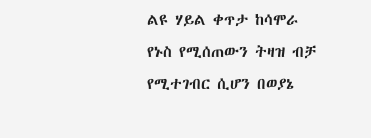ልዩ ሃይል ቀጥታ ከሳሞራ የኑስ የሚሰጠውን ትዛዝ ብቻ የሚተገብር ሲሆን በወያኔ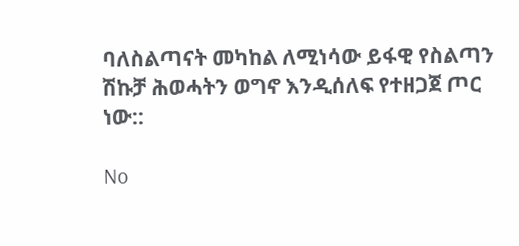ባለስልጣናት መካከል ለሚነሳው ይፋዊ የስልጣን ሽኩቻ ሕወሓትን ወግኖ እንዲሰለፍ የተዘጋጀ ጦር ነው::

No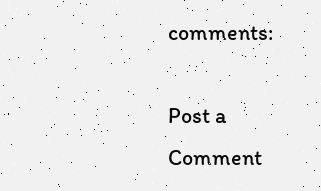comments:

Post a Comment